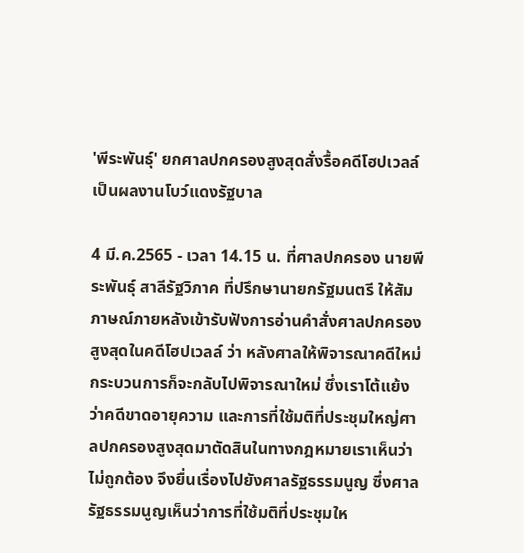'พีระพันธุ์' ยกศาลปกครองสูงสุดสั่งรื้อคดีโฮปเวลล์ เป็นผลงานโบว์แดงรัฐบาล

4 มี.ค.2565 - เวลา 14.15 น. ที่ศาลปกครอง นายพีระพันธุ์ สาลีรัฐวิภาค ที่ปรึกษานายกรัฐมนตรี ให้สัมภาษณ์ภายหลังเข้ารับฟังการอ่านคำสั่งศาลปกครองสูงสุดในคดีโฮปเวลล์ ว่า หลังศาลให้พิจารณาคดีใหม่ กระบวนการก็จะกลับไปพิจารณาใหม่ ซึ่งเราโต้แย้งว่าคดีขาดอายุความ และการที่ใช้มติที่ประชุมใหญ่ศาลปกครองสูงสุดมาตัดสินในทางกฎหมายเราเห็นว่าไม่ถูกต้อง จึงยื่นเรื่องไปยังศาลรัฐธรรมนูญ ซึ่งศาลรัฐธรรมนูญเห็นว่าการที่ใช้มติที่ประชุมให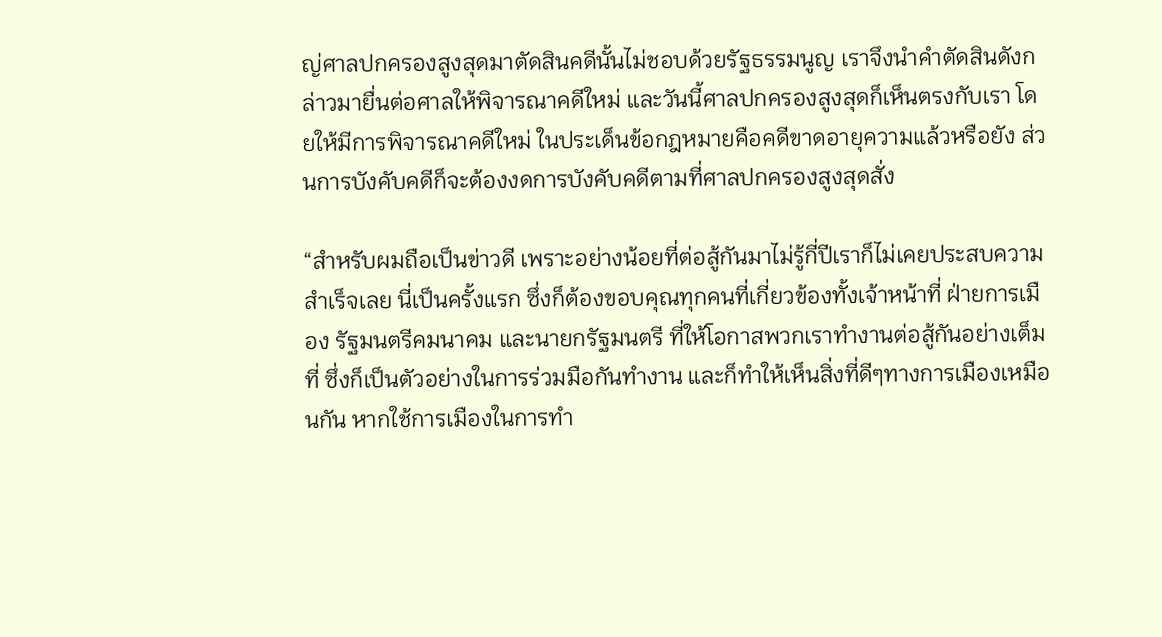ญ่ศาลปกครองสูงสุดมาตัดสินคดีนั้นไม่ชอบด้วยรัฐธรรมนูญ เราจึงนำคำตัดสินดังกล่าวมายื่นต่อศาลให้พิจารณาคดีใหม่ และวันนี้ศาลปกครองสูงสุดก็เห็นตรงกับเรา โดยให้มีการพิจารณาคดีใหม่ ในประเด็นข้อกฎหมายคือคดีขาดอายุความแล้วหรือยัง ส่วนการบังคับคดีก็จะต้องงดการบังคับคดีตามที่ศาลปกครองสูงสุดสั่ง

“สำหรับผมถือเป็นข่าวดี เพราะอย่างน้อยที่ต่อสู้กันมาไม่รู้กี่ปีเราก็ไม่เคยประสบความสำเร็จเลย นี่เป็นครั้งแรก ซึ่งก็ต้องขอบคุณทุกคนที่เกี่ยวข้องทั้งเจ้าหน้าที่ ฝ่ายการเมือง รัฐมนตรีคมนาคม และนายกรัฐมนตรี ที่ให้โอกาสพวกเราทำงานต่อสู้กันอย่างเต็มที่ ซึ่งก็เป็นตัวอย่างในการร่วมมือกันทำงาน และก็ทำให้เห็นสิ่งที่ดีๆทางการเมืองเหมือนกัน หากใช้การเมืองในการทำ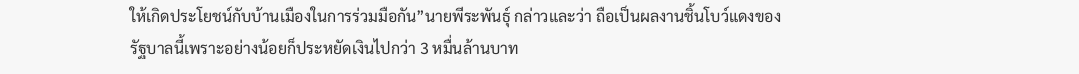ให้เกิดประโยชน์กับบ้านเมืองในการร่วมมือกัน”นายพีระพันธุ์ กล่าวและว่า ถือเป็นผลงานชิ้นโบว์แดงของรัฐบาลนี้เพราะอย่างน้อยก็ประหยัดเงินไปกว่า 3 หมื่นล้านบาท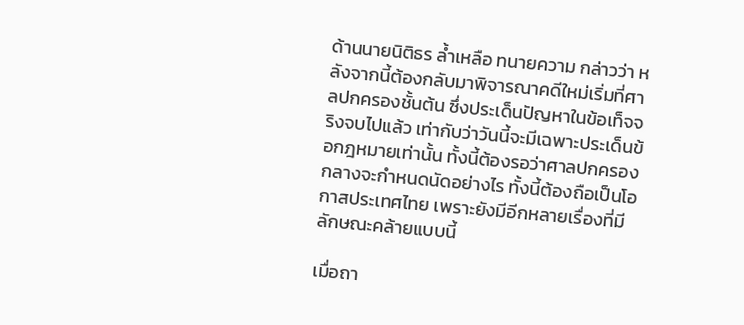ด้านนายนิติธร ล้ำเหลือ ทนายความ กล่าวว่า หลังจากนี้ต้องกลับมาพิจารณาคดีใหม่เริ่มที่ศาลปกครองชั้นต้น ซึ่งประเด็นปัญหาในข้อเท็จจริงจบไปแล้ว เท่ากับว่าวันนี้จะมีเฉพาะประเด็นข้อกฎหมายเท่านั้น ทั้งนี้ต้องรอว่าศาลปกครองกลางจะกำหนดนัดอย่างไร ทั้งนี้ต้องถือเป็นโอกาสประเทศไทย เพราะยังมีอีกหลายเรื่องที่มีลักษณะคล้ายแบบนี้

เมื่อถา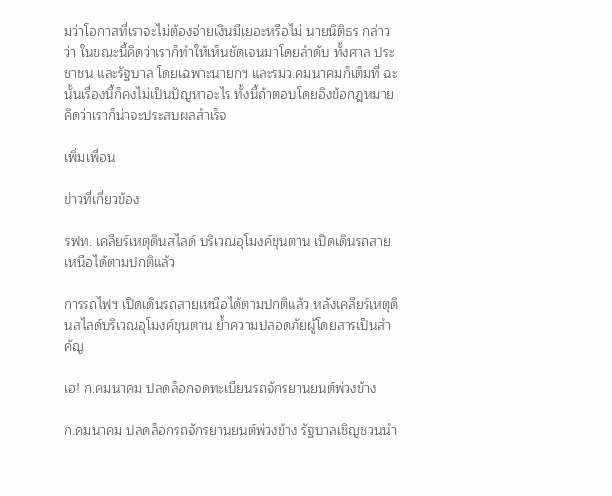มว่าโอกาสที่เราจะไม่ต้องจ่ายเงินมีเยอะหรือไม่ นายนิติธร กล่าวว่า ในขณะนี้คิดว่าเราก็ทำให้เห็นชัดเจนมาโดยลำดับ ทั้งศาล ประชาชน และรัฐบาล โดยเฉพาะนายกฯ และรมว.คมนาคมก็เต็มที่ ฉะนั้นเรื่องนี้ก็คงไม่เป็นปัญหาอะไร ทั้งนี้ถ้าตอบโดยอิงข้อกฎหมายคิดว่าเราก็น่าจะประสบผลสำเร็จ

เพิ่มเพื่อน

ข่าวที่เกี่ยวข้อง

รฟท. เคลียร์เหตุดินสไลด์ บริเวณอุโมงค์ขุนตาน เปิดเดินรถสายเหนือได้ตามปกติแล้ว

การรถไฟฯ เปิดเดินรถสายเหนือได้ตามปกติแล้ว หลังเคลียร์เหตุดินสไลด์บริเวณอุโมงค์ขุนตาน ย้ำความปลอดภัยผู้โดยสารเป็นสำคัญ

เฮ! ก.คมนาคม ปลดล็อกจดทะเบียนรถจักรยานยนต์พ่วงข้าง

ก.คมนาคม ปลดล็อกรถจักรยานยนต์พ่วงข้าง รัฐบาลเชิญชวนนำ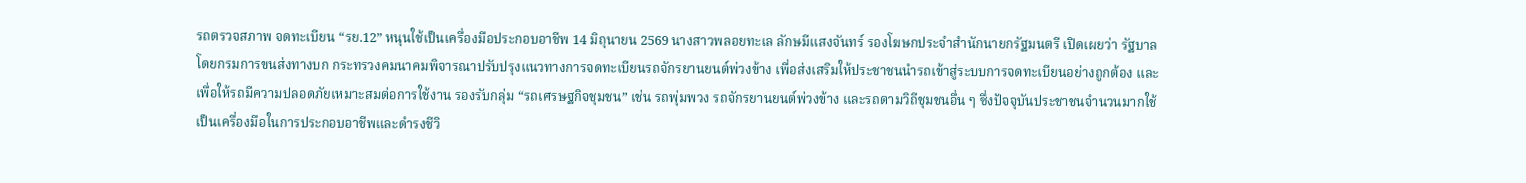รถตรวจสภาพ จดทะเบียน “รย.12” หนุนใช้เป็นเครื่องมือประกอบอาชีพ 14 มิถุนายน 2569 นางสาวพลอยทะเล ลักษมีแสงจันทร์ รองโฆษกประจำสำนักนายกรัฐมนตรี เปิดเผยว่า รัฐบาล โดยกรมการขนส่งทางบก กระทรวงคมนาคมพิจารณาปรับปรุงแนวทางการจดทะเบียนรถจักรยานยนต์พ่วงข้าง เพื่อส่งเสริมให้ประชาชนนำรถเข้าสู่ระบบการจดทะเบียนอย่างถูกต้อง และเพื่อให้รถมีความปลอดภัยเหมาะสมต่อการใช้งาน รองรับกลุ่ม “รถเศรษฐกิจชุมชน” เช่น รถพุ่มพวง รถจักรยานยนต์พ่วงข้าง และรถตามวิถีชุมชนอื่น ๆ ซึ่งปัจจุบันประชาชนจำนวนมากใช้เป็นเครื่องมือในการประกอบอาชีพและดำรงชีวิ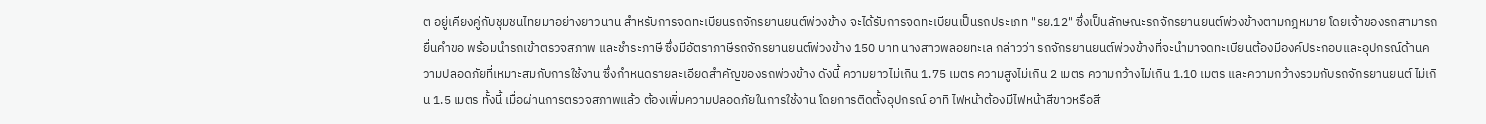ต อยู่เคียงคู่กับชุมชนไทยมาอย่างยาวนาน สำหรับการจดทะเบียนรถจักรยานยนต์พ่วงข้าง จะได้รับการจดทะเบียนเป็นรถประเภท "รย.12" ซึ่งเป็นลักษณะรถจักรยานยนต์พ่วงข้างตามกฎหมาย โดยเจ้าของรถสามารถยื่นคำขอ พร้อมนำรถเข้าตรวจสภาพ และชำระภาษี ซึ่งมีอัตราภาษีรถจักรยานยนต์พ่วงข้าง 150 บาท นางสาวพลอยทะเล กล่าวว่า รถจักรยานยนต์พ่วงข้างที่จะนำมาจดทะเบียนต้องมีองค์ประกอบและอุปกรณ์ด้านความปลอดภัยที่เหมาะสมกับการใช้งาน ซึ่งกำหนดรายละเอียดสำคัญของรถพ่วงข้าง ดังนี้ ความยาวไม่เกิน 1.75 เมตร ความสูงไม่เกิน 2 เมตร ความกว้างไม่เกิน 1.10 เมตร และความกว้างรวมกับรถจักรยานยนต์ ไม่เกิน 1.5 เมตร ทั้งนี้ เมื่อผ่านการตรวจสภาพแล้ว ต้องเพิ่มความปลอดภัยในการใช้งาน โดยการติดตั้งอุปกรณ์ อาทิ ไฟหน้าต้องมีไฟหน้าสีขาวหรือสี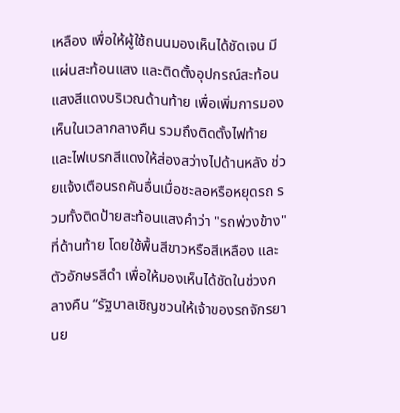เหลือง เพื่อให้ผู้ใช้ถนนมองเห็นได้ชัดเจน มีแผ่นสะท้อนแสง และติดตั้งอุปกรณ์สะท้อนแสงสีแดงบริเวณด้านท้าย เพื่อเพิ่มการมองเห็นในเวลากลางคืน รวมถึงติดตั้งไฟท้ายและไฟเบรกสีแดงให้ส่องสว่างไปด้านหลัง ช่วยแจ้งเตือนรถคันอื่นเมื่อชะลอหรือหยุดรถ รวมทั้งติดป้ายสะท้อนแสงคำว่า "รถพ่วงข้าง" ที่ด้านท้าย โดยใช้พื้นสีขาวหรือสีเหลือง และตัวอักษรสีดำ เพื่อให้มองเห็นได้ชัดในช่วงกลางคืน “รัฐบาลเชิญชวนให้เจ้าของรถจักรยานย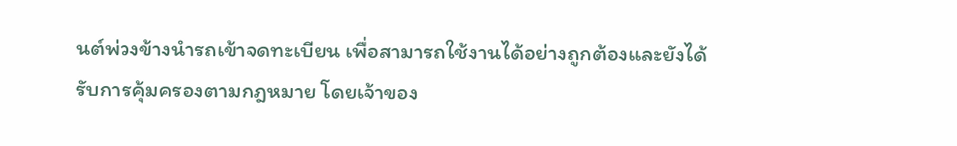นต์พ่วงข้างนำรถเข้าจดทะเบียน เพื่อสามารถใช้งานได้อย่างถูกต้องและยังได้รับการคุ้มครองตามกฎหมาย โดยเจ้าของ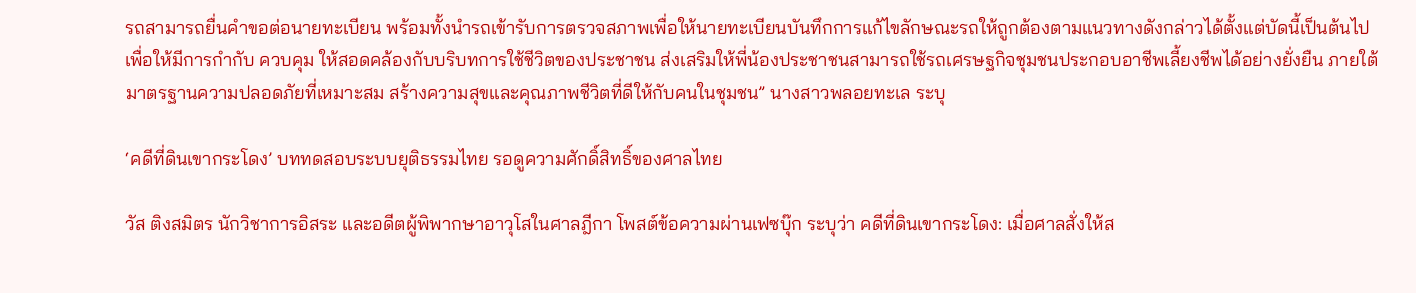รถสามารถยื่นคำขอต่อนายทะเบียน พร้อมทั้งนำรถเข้ารับการตรวจสภาพเพื่อให้นายทะเบียนบันทึกการแก้ไขลักษณะรถให้ถูกต้องตามแนวทางดังกล่าวได้ตั้งแต่บัดนี้เป็นต้นไป เพื่อให้มีการกำกับ ควบคุม ให้สอดคล้องกับบริบทการใช้ชีวิตของประชาชน ส่งเสริมให้พี่น้องประชาชนสามารถใช้รถเศรษฐกิจชุมชนประกอบอาชีพเลี้ยงชีพได้อย่างยั่งยืน ภายใต้มาตรฐานความปลอดภัยที่เหมาะสม สร้างความสุขและคุณภาพชีวิตที่ดีให้กับคนในชุมชน” นางสาวพลอยทะเล ระบุ

‘คดีที่ดินเขากระโดง’ บททดสอบระบบยุติธรรมไทย รอดูความศักดิ์สิทธิ์ของศาลไทย

วัส ติงสมิตร นักวิชาการอิสระ และอดีตผู้พิพากษาอาวุโสในศาลฎีกา โพสต์ข้อความผ่านเฟซบุ๊ก ระบุว่า คดีที่ดินเขากระโดง: เมื่อศาลสั่งให้ส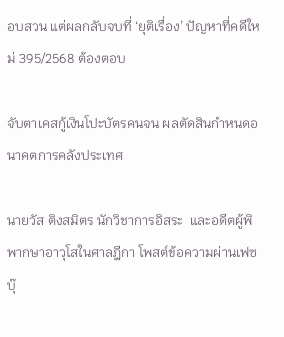อบสวน แต่ผลกลับจบที่ ‘ยุติเรื่อง’ ปัญหาที่คดีใหม่ 395/2568 ต้องตอบ

จับตาเคสกู้เงินโปะบัตรคนจน ผลตัดสินกำหนดอนาคตการคลังประเทศ

นายวัส ติงสมิตร นักวิชาการอิสระ  และอดีตผู้พิพากษาอาวุโสในศาลฎีกา โพสต์ข้อความผ่านเฟซบุ๊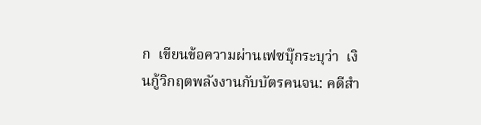ก  เขียนข้อความผ่านเฟซบุ๊กระบุว่า  เงินกู้วิกฤตพลังงานกับบัตรคนจน: คดีสำ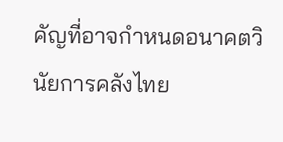คัญที่อาจกำหนดอนาคตวินัยการคลังไทย